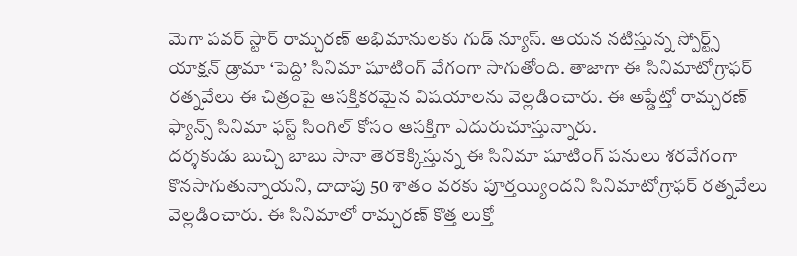మెగా పవర్ స్టార్ రామ్చరణ్ అభిమానులకు గుడ్ న్యూస్. ఆయన నటిస్తున్న స్పోర్ట్స్ యాక్షన్ డ్రామా ‘పెద్ది’ సినిమా షూటింగ్ వేగంగా సాగుతోంది. తాజాగా ఈ సినిమాటోగ్రాఫర్ రత్నవేలు ఈ చిత్రంపై ఆసక్తికరమైన విషయాలను వెల్లడించారు. ఈ అప్డేట్తో రామ్చరణ్ ఫ్యాన్స్ సినిమా ఫస్ట్ సింగిల్ కోసం ఆసక్తిగా ఎదురుచూస్తున్నారు.
దర్శకుడు బుచ్చి బాబు సానా తెరకెక్కిస్తున్న ఈ సినిమా షూటింగ్ పనులు శరవేగంగా కొనసాగుతున్నాయని, దాదాపు 50 శాతం వరకు పూర్తయ్యిందని సినిమాటోగ్రాఫర్ రత్నవేలు వెల్లడించారు. ఈ సినిమాలో రామ్చరణ్ కొత్త లుక్తో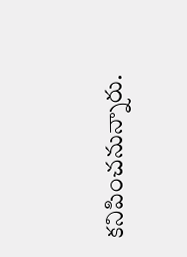కనిపించనున్నారు.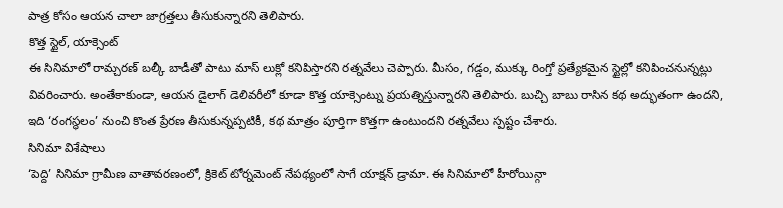పాత్ర కోసం ఆయన చాలా జాగ్రత్తలు తీసుకున్నారని తెలిపారు.
కొత్త స్టైల్, యాక్సెంట్
ఈ సినిమాలో రామ్చరణ్ బల్కీ బాడీతో పాటు మాస్ లుక్లో కనిపిస్తారని రత్నవేలు చెప్పారు. మీసం, గడ్డం, ముక్కు రింగ్తో ప్రత్యేకమైన స్టైల్లో కనిపించనున్నట్లు వివరించారు. అంతేకాకుండా, ఆయన డైలాగ్ డెలివరీలో కూడా కొత్త యాక్సెంట్ను ప్రయత్నిస్తున్నారని తెలిపారు. బుచ్చి బాబు రాసిన కథ అద్భుతంగా ఉందని, ఇది ‘రంగస్థలం’ నుంచి కొంత ప్రేరణ తీసుకున్నప్పటికీ, కథ మాత్రం పూర్తిగా కొత్తగా ఉంటుందని రత్నవేలు స్పష్టం చేశారు.
సినిమా విశేషాలు
‘పెద్ది’ సినిమా గ్రామీణ వాతావరణంలో, క్రికెట్ టోర్నమెంట్ నేపథ్యంలో సాగే యాక్షన్ డ్రామా. ఈ సినిమాలో హీరోయిన్గా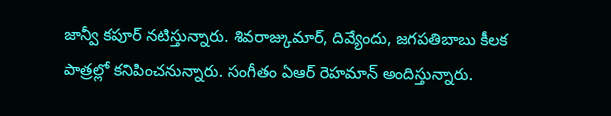జాన్వీ కపూర్ నటిస్తున్నారు. శివరాజ్కుమార్, దివ్యేందు, జగపతిబాబు కీలక పాత్రల్లో కనిపించనున్నారు. సంగీతం ఏఆర్ రెహమాన్ అందిస్తున్నారు.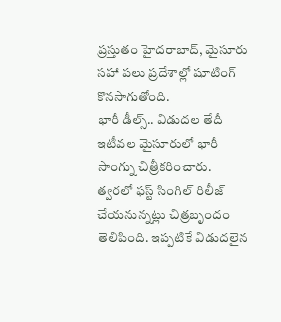ప్రస్తుతం హైదరాబాద్, మైసూరు సహా పలు ప్రదేశాల్లో షూటింగ్ కొనసాగుతోంది.
భారీ డీల్స్.. విడుదల తేదీ
ఇటీవల మైసూరులో భారీ సాంగ్ను చిత్రీకరించారు. త్వరలో ఫస్ట్ సింగిల్ రిలీజ్ చేయనున్నట్లు చిత్రబృందం తెలిపింది. ఇప్పటికే విడుదలైన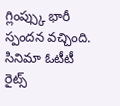గ్లింప్స్కు భారీ స్పందన వచ్చింది. సినిమా ఓటీటీ రైట్స్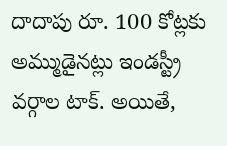దాదాపు రూ. 100 కోట్లకు అమ్ముడైనట్లు ఇండస్ట్రీ వర్గాల టాక్. అయితే,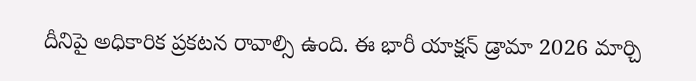దీనిపై అధికారిక ప్రకటన రావాల్సి ఉంది. ఈ భారీ యాక్షన్ డ్రామా 2026 మార్చి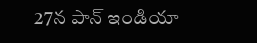27న పాన్ ఇండియా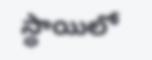స్థాయిలో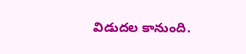విడుదల కానుంది.